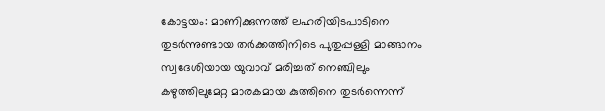കോട്ടയം: മാണിക്കുന്നത്ത് ലഹരിയിടപാടിനെ തുടർന്നുണ്ടായ തർക്കത്തിനിടെ പുതുപ്പള്ളി മാങ്ങാനം സ്വദേശിയായ യുവാവ് മരിച്ചത് നെഞ്ചിലും കഴുത്തിലുമേറ്റ മാരകമായ കുത്തിനെ തുടർന്നെന്ന്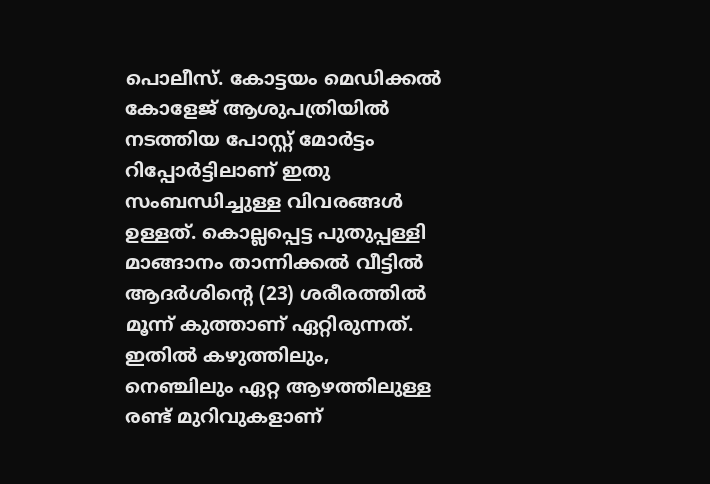പൊലീസ്. കോട്ടയം മെഡിക്കൽ കോളേജ് ആശുപത്രിയിൽ നടത്തിയ പോസ്റ്റ് മോർട്ടം റിപ്പോർട്ടിലാണ് ഇതു സംബന്ധിച്ചുള്ള വിവരങ്ങൾ ഉള്ളത്. കൊല്ലപ്പെട്ട പുതുപ്പള്ളി മാങ്ങാനം താന്നിക്കൽ വീട്ടിൽ ആദർശിന്റെ (23) ശരീരത്തിൽ മൂന്ന് കുത്താണ് ഏറ്റിരുന്നത്. ഇതിൽ കഴുത്തിലും, നെഞ്ചിലും ഏറ്റ ആഴത്തിലുള്ള രണ്ട് മുറിവുകളാണ്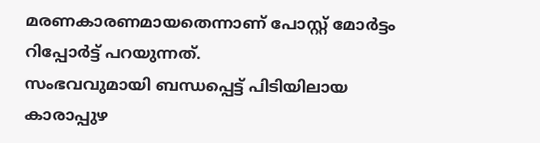മരണകാരണമായതെന്നാണ് പോസ്റ്റ് മോർട്ടം റിപ്പോർട്ട് പറയുന്നത്.
സംഭവവുമായി ബന്ധപ്പെട്ട് പിടിയിലായ കാരാപ്പുഴ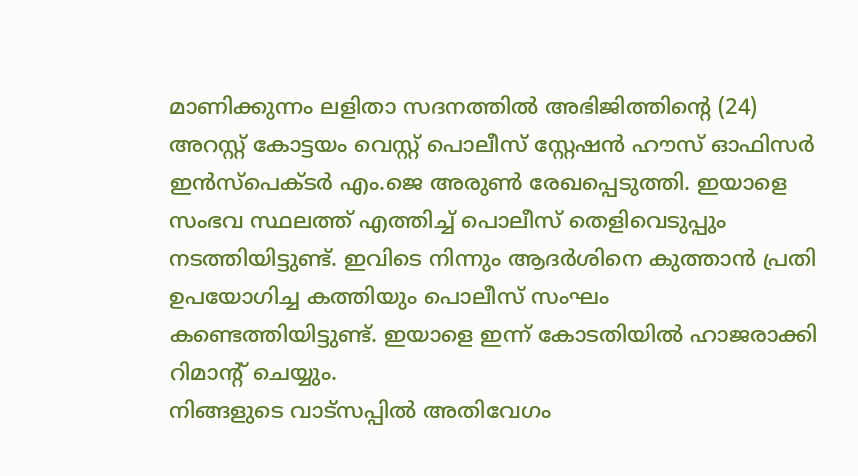മാണിക്കുന്നം ലളിതാ സദനത്തിൽ അഭിജിത്തിന്റെ (24) അറസ്റ്റ് കോട്ടയം വെസ്റ്റ് പൊലീസ് സ്റ്റേഷൻ ഹൗസ് ഓഫിസർ ഇൻസ്പെക്ടർ എം.ജെ അരുൺ രേഖപ്പെടുത്തി. ഇയാളെ സംഭവ സ്ഥലത്ത് എത്തിച്ച് പൊലീസ് തെളിവെടുപ്പും നടത്തിയിട്ടുണ്ട്. ഇവിടെ നിന്നും ആദർശിനെ കുത്താൻ പ്രതി ഉപയോഗിച്ച കത്തിയും പൊലീസ് സംഘം കണ്ടെത്തിയിട്ടുണ്ട്. ഇയാളെ ഇന്ന് കോടതിയിൽ ഹാജരാക്കി റിമാന്റ് ചെയ്യും.
നിങ്ങളുടെ വാട്സപ്പിൽ അതിവേഗം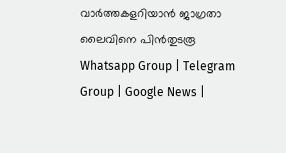വാർത്തകളറിയാൻ ജാഗ്രതാ ലൈവിനെ പിൻതുടരൂ Whatsapp Group | Telegram Group | Google News |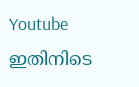Youtube
ഇതിനിടെ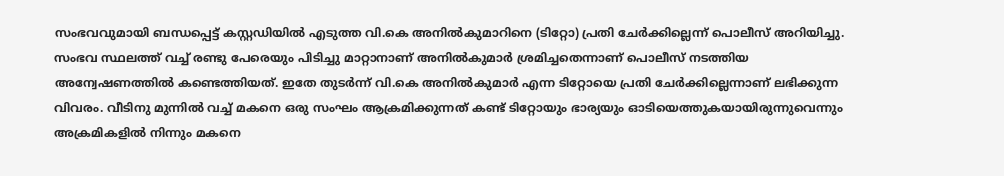സംഭവവുമായി ബന്ധപ്പെട്ട് കസ്റ്റഡിയിൽ എടുത്ത വി.കെ അനിൽകുമാറിനെ (ടിറ്റോ) പ്രതി ചേർക്കില്ലെന്ന് പൊലീസ് അറിയിച്ചു. സംഭവ സ്ഥലത്ത് വച്ച് രണ്ടു പേരെയും പിടിച്ചു മാറ്റാനാണ് അനിൽകുമാർ ശ്രമിച്ചതെന്നാണ് പൊലീസ് നടത്തിയ അന്വേഷണത്തിൽ കണ്ടെത്തിയത്. ഇതേ തുടർന്ന് വി.കെ അനിൽകുമാർ എന്ന ടിറ്റോയെ പ്രതി ചേർക്കില്ലെന്നാണ് ലഭിക്കുന്ന വിവരം. വീടിനു മുന്നിൽ വച്ച് മകനെ ഒരു സംഘം ആക്രമിക്കുന്നത് കണ്ട് ടിറ്റോയും ഭാര്യയും ഓടിയെത്തുകയായിരുന്നുവെന്നും അക്രമികളിൽ നിന്നും മകനെ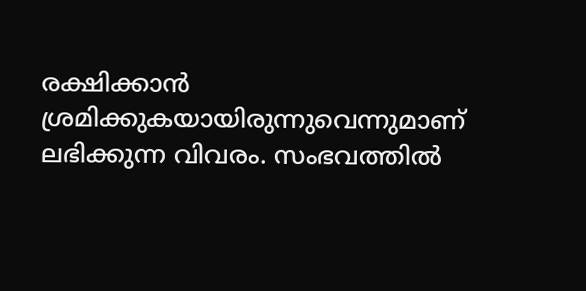രക്ഷിക്കാൻ ശ്രമിക്കുകയായിരുന്നുവെന്നുമാണ് ലഭിക്കുന്ന വിവരം. സംഭവത്തിൽ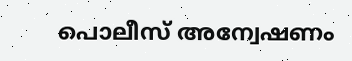പൊലീസ് അന്വേഷണം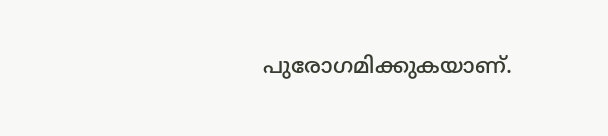പുരോഗമിക്കുകയാണ്.